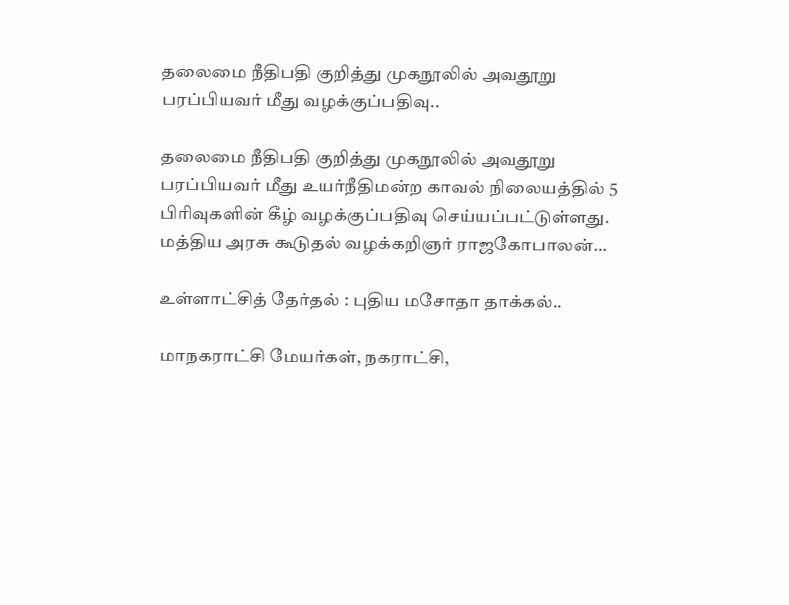தலைமை நீதிபதி குறித்து முகநூலில் அவதூறு பரப்பியவர் மீது வழக்குப்பதிவு..

தலைமை நீதிபதி குறித்து முகநூலில் அவதூறு பரப்பியவர் மீது உயர்நீதிமன்ற காவல் நிலையத்தில் 5 பிரிவுகளின் கீழ் வழக்குப்பதிவு செய்யப்பட்டுள்ளது. மத்திய அரசு கூடுதல் வழக்கறிஞர் ராஜகோபாலன்…

உள்ளாட்சித் தேர்தல் : புதிய மசோதா தாக்கல்..

மாநகராட்சி மேயர்கள், நகராட்சி,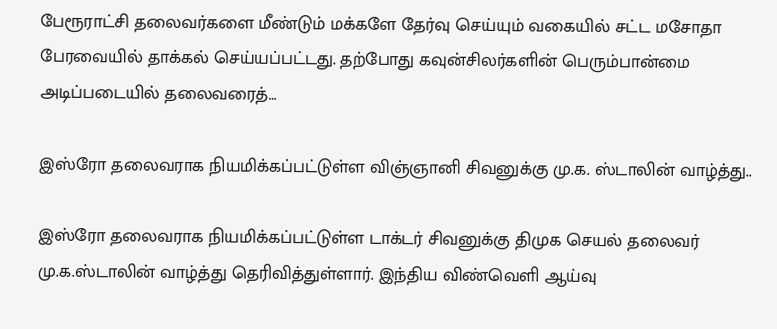பேரூராட்சி தலைவர்களை மீண்டும் மக்களே தேர்வு செய்யும் வகையில் சட்ட மசோதா பேரவையில் தாக்கல் செய்யப்பட்டது. தற்போது கவுன்சிலர்களின் பெரும்பான்மை அடிப்படையில் தலைவரைத்…

இஸ்ரோ தலைவராக நியமிக்கப்பட்டுள்ள விஞ்ஞானி சிவனுக்கு மு.க. ஸ்டாலின் வாழ்த்து..

இஸ்ரோ தலைவராக நியமிக்கப்பட்டுள்ள டாக்டர் சிவனுக்கு திமுக செயல் தலைவர் மு.க.ஸ்டாலின் வாழ்த்து தெரிவித்துள்ளார். இந்திய விண்வெளி ஆய்வு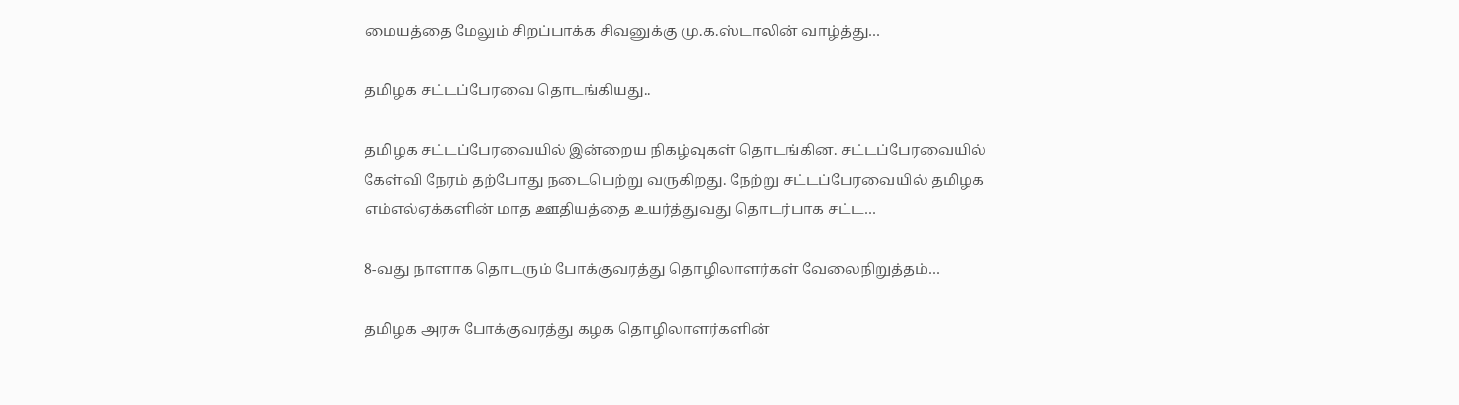மையத்தை மேலும் சிறப்பாக்க சிவனுக்கு மு.க.ஸ்டாலின் வாழ்த்து…

தமிழக சட்டப்பேரவை தொடங்கியது..

தமிழக சட்டப்பேரவையில் இன்றைய நிகழ்வுகள் தொடங்கின. சட்டப்பேரவையில் கேள்வி நேரம் தற்போது நடைபெற்று வருகிறது. நேற்று சட்டப்பேரவையில் தமிழக எம்எல்ஏக்களின் மாத ஊதியத்தை உயர்த்துவது தொடர்பாக சட்ட…

8-வது நாளாக தொடரும் போக்குவரத்து தொழிலாளர்கள் வேலைநிறுத்தம்…

தமிழக அரசு போக்குவரத்து கழக தொழிலாளர்களின்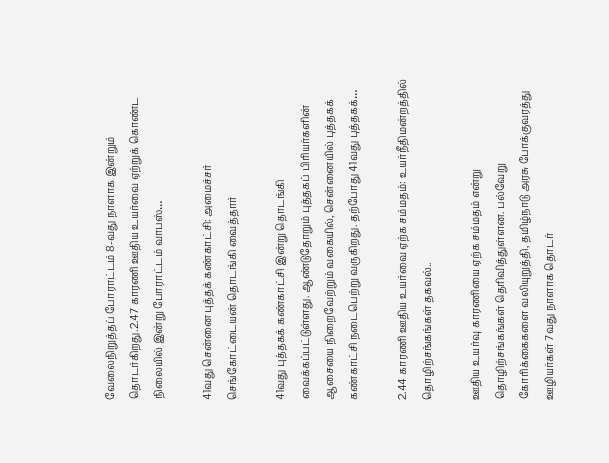வேலைநிறுத்தப் போராட்டம் 8-வது நாளாக இன்றும் தொடர்கிறது.2.47 காரணி ஊதிய உயர்வை ஏற்றுக் கொண்ட நிலையில் இன்று போராட்டம் வாபஸ்…

41வது சென்னை புத்தக் கண்காட்சி: அமைச்சர் செங்கோட்டையன் தொடங்கி வைத்தார்

41வது புத்தகக் கண்காட்சி இன்று தொடங்கி வைக்கப்பட்டுள்ளது. ஆண்டுதோறும் புத்தகப் பிரியர்களின் ஆசையை நிறைவேற்றும் வகையில், சென்னையில் புத்தகக் கண்காட்சி நடைபெற்று வருகிறது. தற்போது 41வது புத்தகக்…

2.44 காரணி ஊதிய உயர்வை ஏற்க சம்மதம்: உயர்நீதிமன்றத்தில் தொழிற்சங்கங்கள் தகவல்..

ஊதிய உயர்வு காரணியை ஏற்க சம்மதம் என்று தொழிற்சங்கங்கள் தெரிவித்துள்ளன. பல்வேறு கோரிக்கைகளை வலியுறுத்தி, தமிழ்நாடு அரசு போக்குவரத்து ஊழியர்கள் 7வது நாளாக தொடர்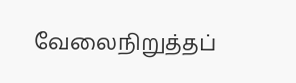வேலைநிறுத்தப்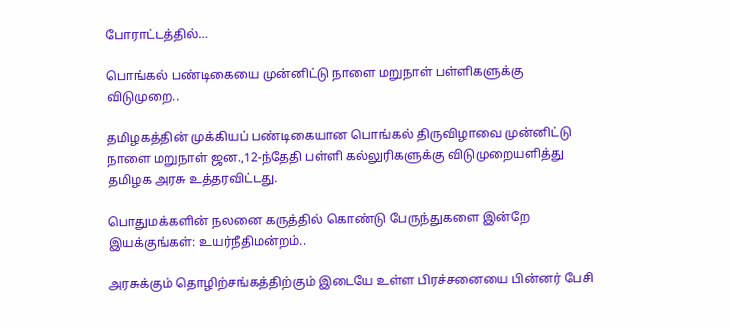போராட்டத்தில்…

பொங்கல் பண்டிகையை முன்னிட்டு நாளை மறுநாள் பள்ளிகளுக்கு விடுமுறை..

தமிழகத்தின் முக்கியப் பண்டிகையான பொங்கல் திருவிழாவை முன்னிட்டு நாளை மறுநாள் ஜன.,12-ந்தேதி பள்ளி கல்லுரிகளுக்கு விடுமுறையளித்து தமிழக அரசு உத்தரவிட்டது.

பொதுமக்களின் நலனை கருத்தில் கொண்டு பேருந்துகளை இன்றே இயக்குங்கள்: உயர்நீதிமன்றம்..

அரசுக்கும் தொழிற்சங்கத்திற்கும் இடையே உள்ள பிரச்சனையை பின்னர் பேசி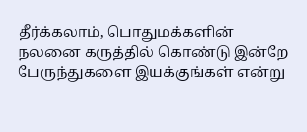தீர்க்கலாம், பொதுமக்களின் நலனை கருத்தில் கொண்டு இன்றே பேருந்துகளை இயக்குங்கள் என்று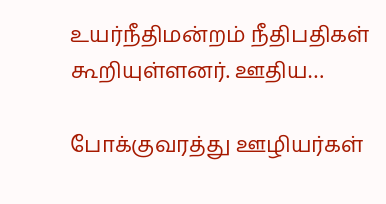உயர்நீதிமன்றம் நீதிபதிகள் கூறியுள்ளனர். ஊதிய…

போக்குவரத்து ஊழியர்கள்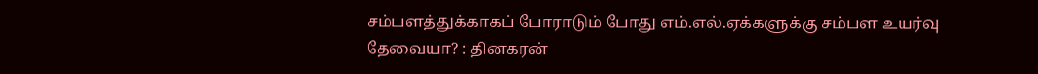சம்பளத்துக்காகப் போராடும் போது எம்.எல்.ஏக்களுக்கு சம்பள உயர்வு தேவையா? : தினகரன்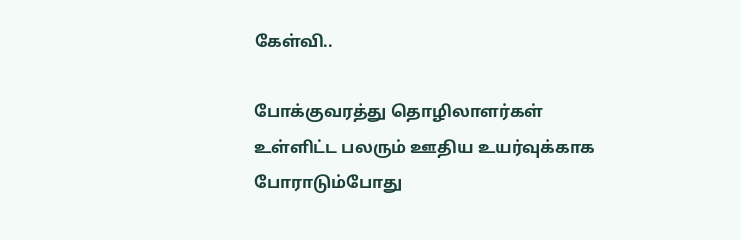கேள்வி..

போக்குவரத்து தொழிலாளர்கள் உள்ளிட்ட பலரும் ஊதிய உயர்வுக்காக போராடும்போது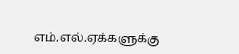எம்.எல்.ஏக்களுக்கு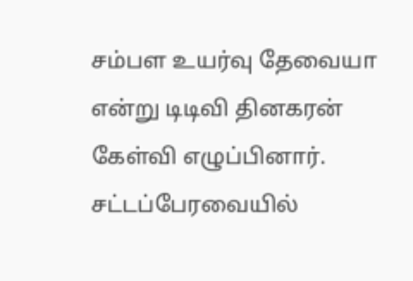சம்பள உயர்வு தேவையா என்று டிடிவி தினகரன் கேள்வி எழுப்பினார். சட்டப்பேரவையில்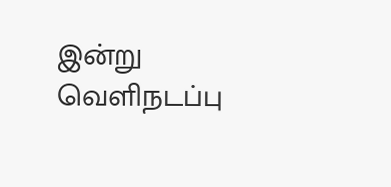இன்று வெளிநடப்பு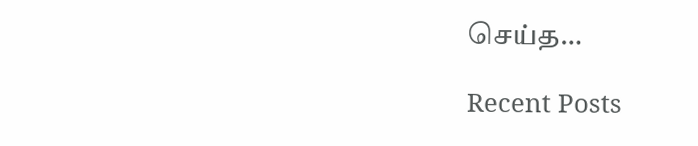செய்த…

Recent Posts